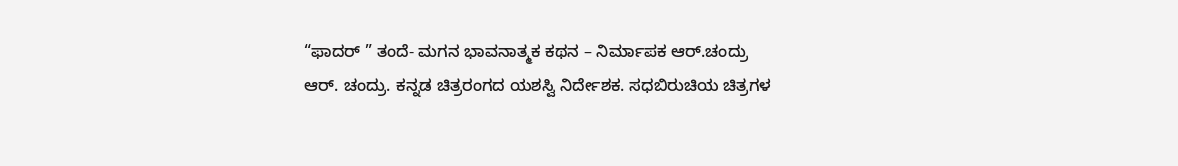“ಫಾದರ್ ” ತಂದೆ- ಮಗನ ಭಾವನಾತ್ಮಕ ಕಥನ – ನಿರ್ಮಾಪಕ ಆರ್.ಚಂದ್ರು
ಆರ್. ಚಂದ್ರು. ಕನ್ನಡ ಚಿತ್ರರಂಗದ ಯಶಸ್ವಿ ನಿರ್ದೇಶಕ. ಸಧಬಿರುಚಿಯ ಚಿತ್ರಗಳ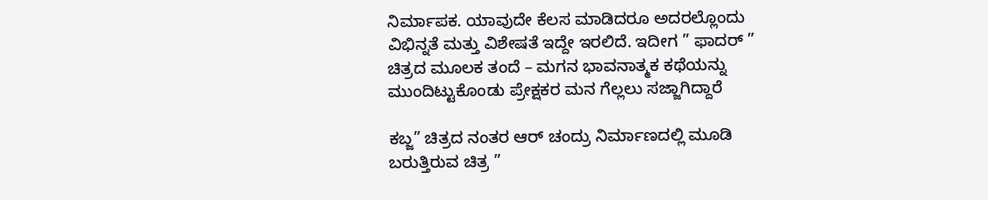ನಿರ್ಮಾಪಕ. ಯಾವುದೇ ಕೆಲಸ ಮಾಡಿದರೂ ಅದರಲ್ಲೊಂದು ವಿಭಿನ್ನತೆ ಮತ್ತು ವಿಶೇಷತೆ ಇದ್ದೇ ಇರಲಿದೆ. ಇದೀಗ ” ಫಾದರ್ ” ಚಿತ್ರದ ಮೂಲಕ ತಂದೆ – ಮಗನ ಭಾವನಾತ್ಮಕ ಕಥೆಯನ್ನು ಮುಂದಿಟ್ಟುಕೊಂಡು ಪ್ರೇಕ್ಷಕರ ಮನ ಗೆಲ್ಲಲು ಸಜ್ಜಾಗಿದ್ದಾರೆ

ಕಬ್ಜ” ಚಿತ್ರದ ನಂತರ ಆರ್ ಚಂದ್ರು ನಿರ್ಮಾಣದಲ್ಲಿ ಮೂಡಿ ಬರುತ್ತಿರುವ ಚಿತ್ರ ”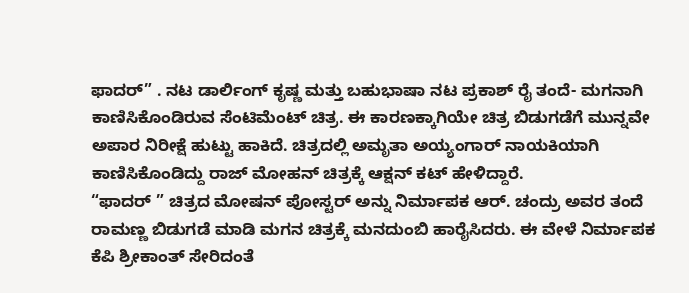ಫಾದರ್” . ನಟ ಡಾರ್ಲಿಂಗ್ ಕೃಷ್ಣ ಮತ್ತು ಬಹುಭಾಷಾ ನಟ ಪ್ರಕಾಶ್ ರೈ ತಂದೆ- ಮಗನಾಗಿ ಕಾಣಿಸಿಕೊಂಡಿರುವ ಸೆಂಟಿಮೆಂಟ್ ಚಿತ್ರ. ಈ ಕಾರಣಕ್ಕಾಗಿಯೇ ಚಿತ್ರ ಬಿಡುಗಡೆಗೆ ಮುನ್ನವೇ ಅಪಾರ ನಿರೀಕ್ಷೆ ಹುಟ್ಟು ಹಾಕಿದೆ. ಚಿತ್ರದಲ್ಲಿ ಅಮೃತಾ ಅಯ್ಯಂಗಾರ್ ನಾಯಕಿಯಾಗಿ ಕಾಣಿಸಿಕೊಂಡಿದ್ದು ರಾಜ್ ಮೋಹನ್ ಚಿತ್ರಕ್ಕೆ ಆಕ್ಷನ್ ಕಟ್ ಹೇಳಿದ್ದಾರೆ.
“ಫಾದರ್ ” ಚಿತ್ರದ ಮೋಷನ್ ಪೋಸ್ಟರ್ ಅನ್ನು ನಿರ್ಮಾಪಕ ಆರ್. ಚಂದ್ರು ಅವರ ತಂದೆ ರಾಮಣ್ಣ ಬಿಡುಗಡೆ ಮಾಡಿ ಮಗನ ಚಿತ್ರಕ್ಕೆ ಮನದುಂಬಿ ಹಾರೈಸಿದರು. ಈ ವೇಳೆ ನಿರ್ಮಾಪಕ ಕೆಪಿ ಶ್ರೀಕಾಂತ್ ಸೇರಿದಂತೆ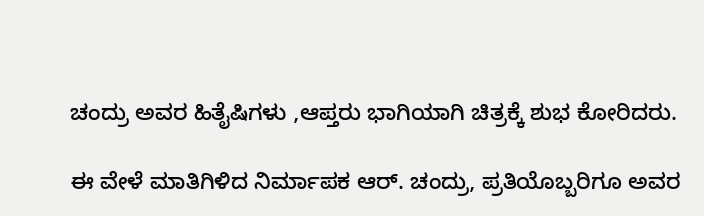ಚಂದ್ರು ಅವರ ಹಿತೈಷಿಗಳು ,ಆಪ್ತರು ಭಾಗಿಯಾಗಿ ಚಿತ್ರಕ್ಕೆ ಶುಭ ಕೋರಿದರು.

ಈ ವೇಳೆ ಮಾತಿಗಿಳಿದ ನಿರ್ಮಾಪಕ ಆರ್. ಚಂದ್ರು, ಪ್ರತಿಯೊಬ್ಬರಿಗೂ ಅವರ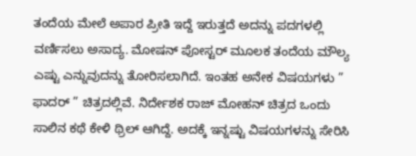ತಂದೆಯ ಮೇಲೆ ಅಪಾರ ಪ್ರೀತಿ ಇದ್ದೆ ಇರುತ್ತದೆ ಅದನ್ನು ಪದಗಳಲ್ಲಿ ವರ್ಣಿಸಲು ಅಸಾದ್ಯ. ಮೋಷನ್ ಪೋಸ್ಟರ್ ಮೂಲಕ ತಂದೆಯ ಮೌಲ್ಯ ಎಷ್ಟು ಎನ್ನುವುದನ್ನು ತೋರಿಸಲಾಗಿದೆ. ಇಂತಹ ಅನೇಕ ವಿಷಯಗಳು ” ಫಾದರ್ ” ಚಿತ್ರದಲ್ಲಿವೆ. ನಿರ್ದೇಶಕ ರಾಜ್ ಮೋಹನ್ ಚಿತ್ರದ ಒಂದು ಸಾಲಿನ ಕಥೆ ಕೇಳಿ ಥ್ರಿಲ್ ಆಗಿದ್ದೆ. ಅದಕ್ಕೆ ಇನ್ನಷ್ಟು ವಿಷಯಗಳನ್ನು ಸೇರಿಸಿ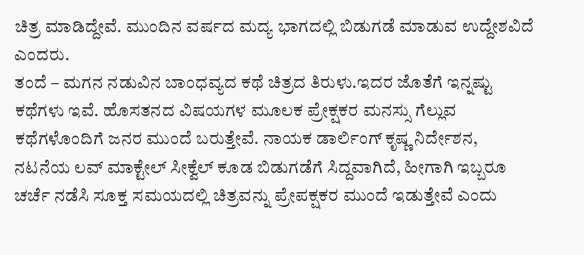ಚಿತ್ರ ಮಾಡಿದ್ದೇವೆ. ಮುಂದಿನ ವರ್ಷದ ಮದ್ಯ ಭಾಗದಲ್ಲಿ ಬಿಡುಗಡೆ ಮಾಡುವ ಉದ್ದೇಶವಿದೆ ಎಂದರು.
ತಂದೆ – ಮಗನ ನಡುವಿನ ಬಾಂಧವ್ಯದ ಕಥೆ ಚಿತ್ರದ ತಿರುಳು.ಇದರ ಜೊತೆಗೆ ಇನ್ನಷ್ಟು ಕಥೆಗಳು ಇವೆ. ಹೊಸತನದ ವಿಷಯಗಳ ಮೂಲಕ ಪ್ರೇಕ್ಷಕರ ಮನಸ್ಸು ಗೆಲ್ಲುವ ಕಥೆಗಳೊಂದಿಗೆ ಜನರ ಮುಂದೆ ಬರುತ್ತೇವೆ. ನಾಯಕ ಡಾರ್ಲಿಂಗ್ ಕೃಷ್ಣ ನಿರ್ದೇಶನ, ನಟನೆಯ ಲವ್ ಮಾಕ್ಟೇಲ್ ಸೀಕ್ವೆಲ್ ಕೂಡ ಬಿಡುಗಡೆಗೆ ಸಿದ್ದವಾಗಿದೆ, ಹೀಗಾಗಿ ಇಬ್ಬರೂ ಚರ್ಚೆ ನಡೆಸಿ ಸೂಕ್ತ ಸಮಯದಲ್ಲಿ ಚಿತ್ರವನ್ನು ಪ್ರೇಪಕ್ಷಕರ ಮುಂದೆ ಇಡುತ್ತೇವೆ ಎಂದು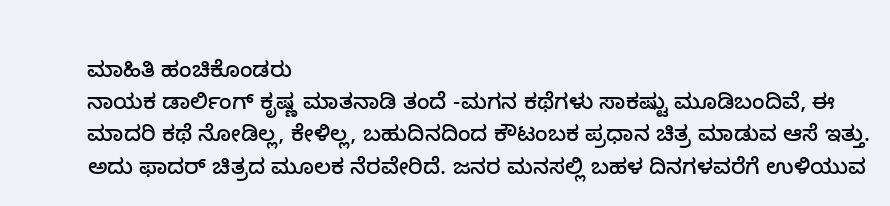ಮಾಹಿತಿ ಹಂಚಿಕೊಂಡರು
ನಾಯಕ ಡಾರ್ಲಿಂಗ್ ಕೃಷ್ಣ ಮಾತನಾಡಿ ತಂದೆ -ಮಗನ ಕಥೆಗಳು ಸಾಕಷ್ಟು ಮೂಡಿಬಂದಿವೆ, ಈ ಮಾದರಿ ಕಥೆ ನೋಡಿಲ್ಲ, ಕೇಳಿಲ್ಲ, ಬಹುದಿನದಿಂದ ಕೌಟಂಬಕ ಪ್ರಧಾನ ಚಿತ್ರ ಮಾಡುವ ಆಸೆ ಇತ್ತು. ಅದು ಫಾದರ್ ಚಿತ್ರದ ಮೂಲಕ ನೆರವೇರಿದೆ. ಜನರ ಮನಸಲ್ಲಿ ಬಹಳ ದಿನಗಳವರೆಗೆ ಉಳಿಯುವ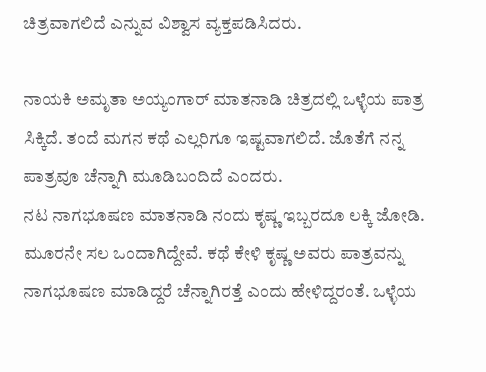ಚಿತ್ರವಾಗಲಿದೆ ಎನ್ನುವ ವಿಶ್ವಾಸ ವ್ಯಕ್ತಪಡಿಸಿದರು.

ನಾಯಕಿ ಅಮೃತಾ ಅಯ್ಯಂಗಾರ್ ಮಾತನಾಡಿ ಚಿತ್ರದಲ್ಲಿ ಒಳ್ಳೆಯ ಪಾತ್ರ ಸಿಕ್ಕಿದೆ. ತಂದೆ ಮಗನ ಕಥೆ ಎಲ್ಲರಿಗೂ ಇಷ್ಟವಾಗಲಿದೆ. ಜೊತೆಗೆ ನನ್ನ ಪಾತ್ರವೂ ಚೆನ್ನಾಗಿ ಮೂಡಿಬಂದಿದೆ ಎಂದರು.
ನಟ ನಾಗಭೂಷಣ ಮಾತನಾಡಿ ನಂದು ಕೃಷ್ಣ ಇಬ್ಬರದೂ ಲಕ್ಕಿ ಜೋಡಿ. ಮೂರನೇ ಸಲ ಒಂದಾಗಿದ್ದೇವೆ. ಕಥೆ ಕೇಳಿ ಕೃಷ್ಣ ಅವರು ಪಾತ್ರವನ್ನು ನಾಗಭೂಷಣ ಮಾಡಿದ್ದರೆ ಚೆನ್ನಾಗಿರತ್ತೆ ಎಂದು ಹೇಳಿದ್ದರಂತೆ. ಒಳ್ಳೆಯ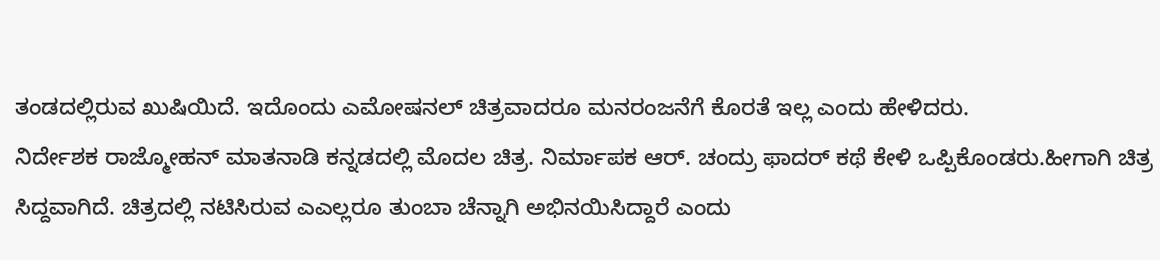ತಂಡದಲ್ಲಿರುವ ಖುಷಿಯಿದೆ. ಇದೊಂದು ಎಮೋಷನಲ್ ಚಿತ್ರವಾದರೂ ಮನರಂಜನೆಗೆ ಕೊರತೆ ಇಲ್ಲ ಎಂದು ಹೇಳಿದರು.
ನಿರ್ದೇಶಕ ರಾಜ್ಮೋಹನ್ ಮಾತನಾಡಿ ಕನ್ನಡದಲ್ಲಿ ಮೊದಲ ಚಿತ್ರ. ನಿರ್ಮಾಪಕ ಆರ್. ಚಂದ್ರು ಫಾದರ್ ಕಥೆ ಕೇಳಿ ಒಪ್ಪಿಕೊಂಡರು.ಹೀಗಾಗಿ ಚಿತ್ರ ಸಿದ್ದವಾಗಿದೆ. ಚಿತ್ರದಲ್ಲಿ ನಟಿಸಿರುವ ಎಎಲ್ಲರೂ ತುಂಬಾ ಚೆನ್ನಾಗಿ ಅಭಿನಯಿಸಿದ್ದಾರೆ ಎಂದು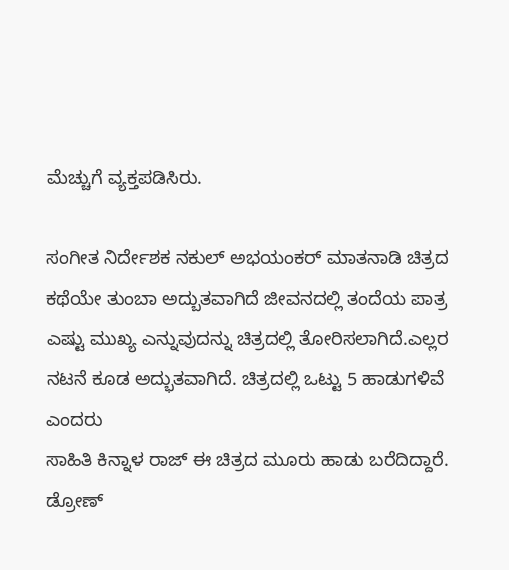ಮೆಚ್ಚುಗೆ ವ್ಯಕ್ತಪಡಿಸಿರು.

ಸಂಗೀತ ನಿರ್ದೇಶಕ ನಕುಲ್ ಅಭಯಂಕರ್ ಮಾತನಾಡಿ ಚಿತ್ರದ ಕಥೆಯೇ ತುಂಬಾ ಅದ್ಬುತವಾಗಿದೆ ಜೀವನದಲ್ಲಿ ತಂದೆಯ ಪಾತ್ರ ಎಷ್ಟು ಮುಖ್ಯ ಎನ್ನುವುದನ್ನು ಚಿತ್ರದಲ್ಲಿ ತೋರಿಸಲಾಗಿದೆ.ಎಲ್ಲರ ನಟನೆ ಕೂಡ ಅದ್ಭುತವಾಗಿದೆ. ಚಿತ್ರದಲ್ಲಿ ಒಟ್ಟು 5 ಹಾಡುಗಳಿವೆ ಎಂದರು
ಸಾಹಿತಿ ಕಿನ್ನಾಳ ರಾಜ್ ಈ ಚಿತ್ರದ ಮೂರು ಹಾಡು ಬರೆದಿದ್ದಾರೆ. ಡ್ರೋಣ್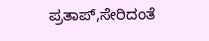ಪ್ರತಾಪ್,ಸೇರಿದಂತೆ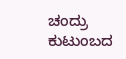ಚಂದ್ರು ಕುಟುಂಬದ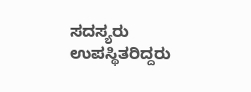ಸದಸ್ಯರು ಉಪಸ್ಥಿತರಿದ್ದರು